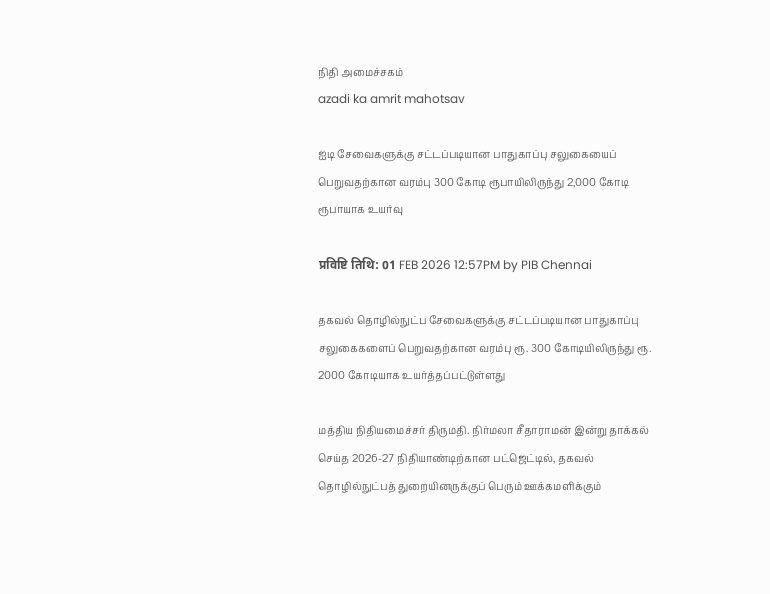நிதி அமைச்சகம்
azadi ka amrit mahotsav

ஐடி சேவைகளுக்கு சட்டப்படியான பாதுகாப்பு சலுகையைப் பெறுவதற்கான வரம்பு 300 கோடி ரூபாயிலிருந்து 2,000 கோடி ரூபாயாக உயர்வு

प्रविष्टि तिथि: 01 FEB 2026 12:57PM by PIB Chennai

தகவல் தொழில்நுட்ப சேவைகளுக்கு சட்டப்படியான பாதுகாப்பு சலுகைகளைப் பெறுவதற்கான வரம்பு ரூ. 300 கோடியிலிருந்து ரூ. 2000 கோடியாக உயர்த்தப்பட்டுள்ளது

மத்திய நிதியமைச்சர் திருமதி. நிர்மலா சீதாராமன் இன்று தாக்கல் செய்த 2026-27 நிதியாண்டிற்கான பட்ஜெட்டில், தகவல் தொழில்நுட்பத் துறையினருக்குப் பெரும் ஊக்கமளிக்கும்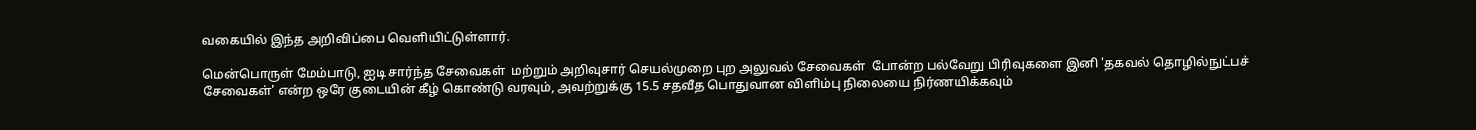வகையில் இந்த அறிவிப்பை வெளியிட்டுள்ளார்.

மென்பொருள் மேம்பாடு, ஐடி சார்ந்த சேவைகள்  மற்றும் அறிவுசார் செயல்முறை புற அலுவல் சேவைகள்  போன்ற பல்வேறு பிரிவுகளை இனி 'தகவல் தொழில்நுட்பச் சேவைகள்' என்ற ஒரே குடையின் கீழ் கொண்டு வரவும், அவற்றுக்கு 15.5 சதவீத பொதுவான விளிம்பு நிலையை நிர்ணயிக்கவும்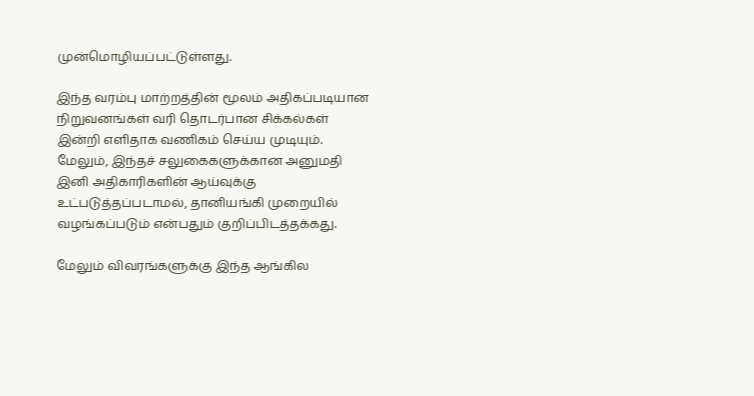முன்மொழியப்பட்டுள்ளது.

இந்த வரம்பு மாற்றத்தின் மூலம் அதிகப்படியான நிறுவனங்கள் வரி தொடர்பான சிக்கல்கள் இன்றி எளிதாக வணிகம் செய்ய முடியும். மேலும், இந்தச் சலுகைகளுக்கான அனுமதி இனி அதிகாரிகளின் ஆய்வுக்கு உட்படுத்தப்படாமல், தானியங்கி முறையில் வழங்கப்படும் என்பதும் குறிப்பிடத்தக்கது.

மேலும் விவரங்களுக்கு இந்த ஆங்கில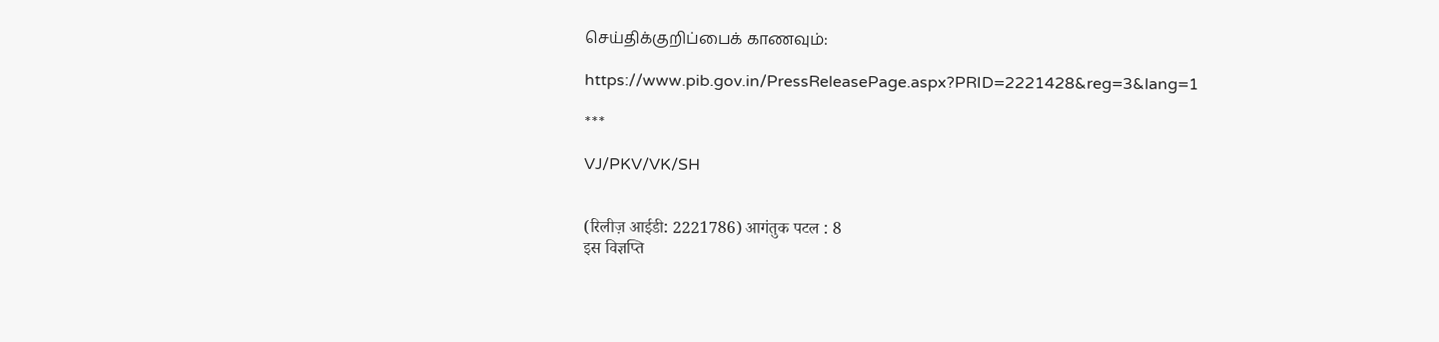செய்திக்குறிப்பைக் காணவும்:

https://www.pib.gov.in/PressReleasePage.aspx?PRID=2221428&reg=3&lang=1

***

VJ/PKV/VK/SH


(रिलीज़ आईडी: 2221786) आगंतुक पटल : 8
इस विज्ञप्ति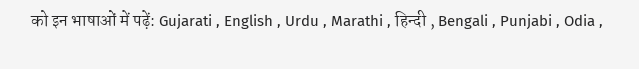को इन भाषाओं में पढ़ें: Gujarati , English , Urdu , Marathi , हिन्दी , Bengali , Punjabi , Odia ,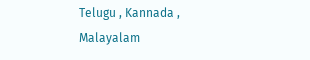Telugu , Kannada , Malayalam